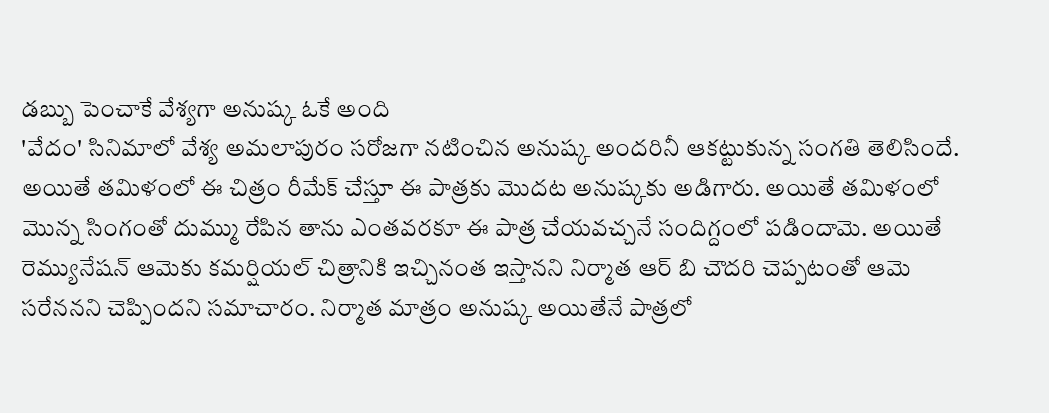డబ్బు పెంచాకే వేశ్యగా అనుష్క ఓకే అంది
'వేదం' సినిమాలో వేశ్య అమలాపురం సరోజగా నటించిన అనుష్క అందరినీ ఆకట్టుకున్న సంగతి తెలిసిందే. అయితే తమిళంలో ఈ చిత్రం రీమేక్ చేస్తూ ఈ పాత్రకు మొదట అనుష్కకు అడిగారు. అయితే తమిళంలో మొన్న సింగంతో దుమ్ము రేపిన తాను ఎంతవరకూ ఈ పాత్ర చేయవచ్చనే సందిగ్దంలో పడిందామె. అయితే రెమ్యునేషన్ ఆమెకు కమర్షియల్ చిత్రానికి ఇచ్చినంత ఇస్తానని నిర్మాత ఆర్ బి చౌదరి చెప్పటంతో ఆమె సరేననని చెప్పిందని సమాచారం. నిర్మాత మాత్రం అనుష్క అయితేనే పాత్రలో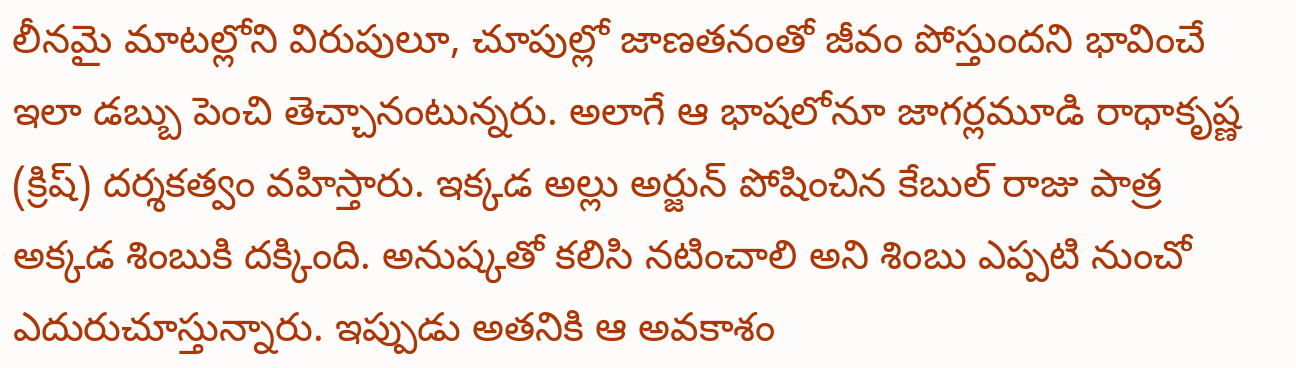లీనమై మాటల్లోని విరుపులూ, చూపుల్లో జాణతనంతో జీవం పోస్తుందని భావించే ఇలా డబ్బు పెంచి తెచ్చానంటున్నరు. అలాగే ఆ భాషలోనూ జాగర్లమూడి రాధాకృష్ణ (క్రిష్) దర్శకత్వం వహిస్తారు. ఇక్కడ అల్లు అర్జున్ పోషించిన కేబుల్ రాజు పాత్ర అక్కడ శింబుకి దక్కింది. అనుష్కతో కలిసి నటించాలి అని శింబు ఎప్పటి నుంచో ఎదురుచూస్తున్నారు. ఇప్పుడు అతనికి ఆ అవకాశం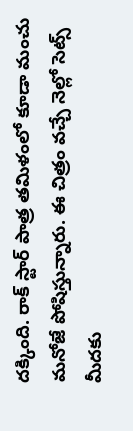దక్కింది. రాక్ స్టార్ పాత్ర తమిళంలో కూడా మంచు మనోజే పోషిస్తున్నారు. ఈ చిత్రం వచ్చే నెల్లో సెట్స్ మీదకు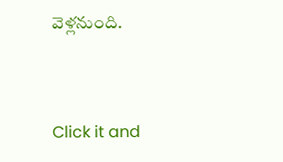వెళ్లనుంది.


Click it and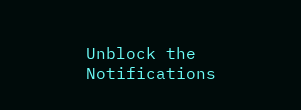Unblock the Notifications